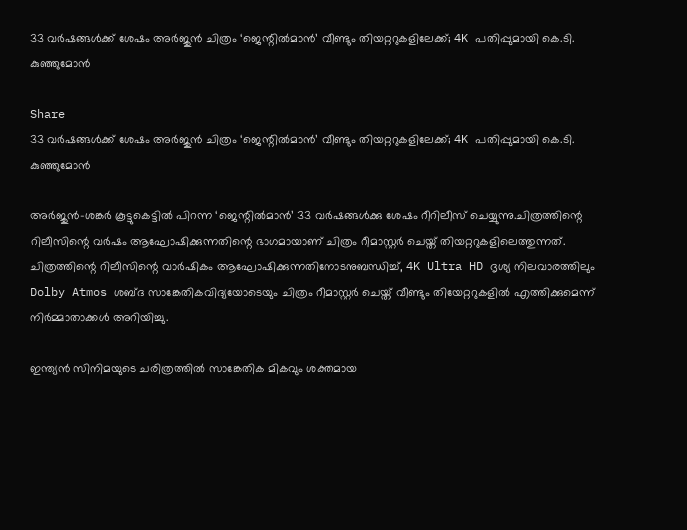33 വർഷങ്ങൾക്ക് ശേഷം അർജുൻ ചിത്രം ‘ജെന്റിൽമാൻ’ വീണ്ടും തിയറ്ററുകളിലേക്ക്; 4K പതിപ്പുമായി കെ.ടി. കുഞ്ഞുമോൻ

Share
33 വർഷങ്ങൾക്ക് ശേഷം അർജുൻ ചിത്രം ‘ജെന്റിൽമാൻ’ വീണ്ടും തിയറ്ററുകളിലേക്ക്; 4K പതിപ്പുമായി കെ.ടി. കുഞ്ഞുമോൻ

അർജുൻ–ശങ്കർ കൂട്ടുകെട്ടിൽ പിറന്ന ‘ജെന്റിൽമാൻ’ 33 വർഷങ്ങൾക്കു ശേഷം റീറിലീസ് ചെയ്യുന്നു.ചിത്രത്തിന്റെ റിലീസിന്റെ വർഷം ആഘോഷിക്കുന്നതിന്റെ ഭാഗമായാണ് ചിത്രം റീമാസ്റ്റർ ചെയ്ത് തിയറ്ററുകളിലെത്തുന്നത്. ചിത്രത്തിന്റെ റിലീസിന്റെ വാർഷികം ആഘോഷിക്കുന്നതിനോടനുബന്ധിച്ച്, 4K Ultra HD ദൃശ്യ നിലവാരത്തിലും Dolby Atmos ശബ്ദ സാങ്കേതികവിദ്യയോടെയും ചിത്രം റീമാസ്റ്റർ ചെയ്ത് വീണ്ടും തിയേറ്ററുകളിൽ എത്തിക്കുമെന്ന് നിർമ്മാതാക്കൾ അറിയിച്ചു.

ഇന്ത്യൻ സിനിമയുടെ ചരിത്രത്തിൽ സാങ്കേതിക മികവും ശക്തമായ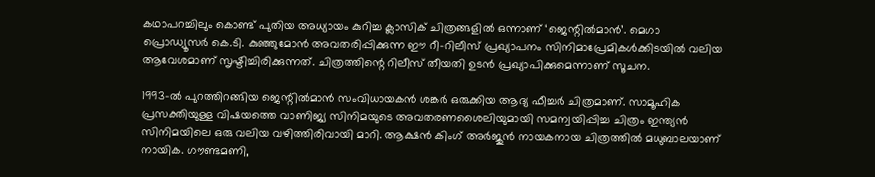കഥാപറച്ചിലും കൊണ്ട് പുതിയ അധ്യായം കുറിച്ച ക്ലാസിക് ചിത്രങ്ങളിൽ ഒന്നാണ് ‘ജെന്റിൽമാൻ’. മെഗാ പ്രൊഡ്യൂസർ കെ.ടി. കുഞ്ഞുമോൻ അവതരിപ്പിക്കുന്ന ഈ റീ-റിലീസ് പ്രഖ്യാപനം സിനിമാപ്രേമികൾക്കിടയിൽ വലിയ ആവേശമാണ് സൃഷ്ടിച്ചിരിക്കുന്നത്. ചിത്രത്തിന്റെ റിലീസ് തീയതി ഉടൻ പ്രഖ്യാപിക്കുമെന്നാണ് സൂചന.

1993-ൽ പുറത്തിറങ്ങിയ ജെന്റിൽമാൻ സംവിധായകൻ ശങ്കർ ഒരുക്കിയ ആദ്യ ഫീച്ചർ ചിത്രമാണ്. സാമൂഹിക പ്രസക്തിയുള്ള വിഷയത്തെ വാണിജ്യ സിനിമയുടെ അവതരണശൈലിയുമായി സമന്വയിപ്പിച്ച ചിത്രം ഇന്ത്യൻ സിനിമയിലെ ഒരു വലിയ വഴിത്തിരിവായി മാറി. ആക്ഷൻ കിംഗ് അർജുൻ നായകനായ ചിത്രത്തിൽ മധുബാലയാണ് നായിക. ഗൗണ്ടമണി,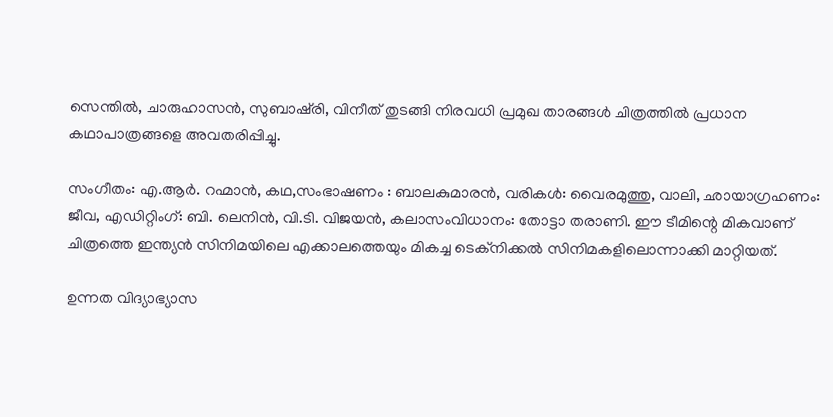സെന്തിൽ, ചാരുഹാസൻ, സുബാഷ്‌രി, വിനീത് തുടങ്ങി നിരവധി പ്രമുഖ താരങ്ങൾ ചിത്രത്തിൽ പ്രധാന കഥാപാത്രങ്ങളെ അവതരിപ്പിച്ചു.

സംഗീതം: എ.ആർ. റഹ്മാൻ, കഥ,സംഭാഷണം : ബാലകുമാരൻ, വരികൾ: വൈരമുത്തു, വാലി, ഛായാഗ്രഹണം: ജീവ, എഡിറ്റിംഗ്: ബി. ലെനിൻ, വി.ടി. വിജയൻ, കലാസംവിധാനം: തോട്ടാ തരാണി. ഈ ടീമിന്റെ മികവാണ് ചിത്രത്തെ ഇന്ത്യൻ സിനിമയിലെ എക്കാലത്തെയും മികച്ച ടെക്നിക്കൽ സിനിമകളിലൊന്നാക്കി മാറ്റിയത്.

ഉന്നത വിദ്യാഭ്യാസ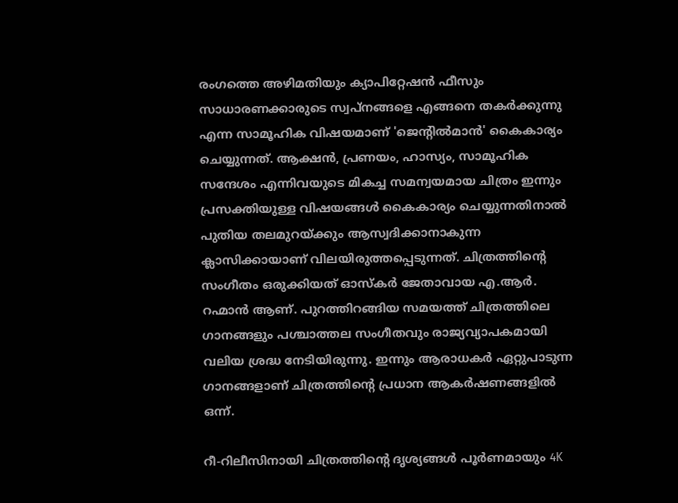രംഗത്തെ അഴിമതിയും ക്യാപിറ്റേഷൻ ഫീസും സാധാരണക്കാരുടെ സ്വപ്നങ്ങളെ എങ്ങനെ തകർക്കുന്നു എന്ന സാമൂഹിക വിഷയമാണ് 'ജെന്റിൽമാൻ' കൈകാര്യം ചെയ്യുന്നത്. ആക്ഷൻ, പ്രണയം, ഹാസ്യം, സാമൂഹിക സന്ദേശം എന്നിവയുടെ മികച്ച സമന്വയമായ ചിത്രം ഇന്നും പ്രസക്തിയുള്ള വിഷയങ്ങൾ കൈകാര്യം ചെയ്യുന്നതിനാൽ പുതിയ തലമുറയ്ക്കും ആസ്വദിക്കാനാകുന്ന ക്ലാസിക്കായാണ് വിലയിരുത്തപ്പെടുന്നത്. ചിത്രത്തിന്റെ സംഗീതം ഒരുക്കിയത് ഓസ്കർ ജേതാവായ എ.ആർ. റഹ്മാൻ ആണ്. പുറത്തിറങ്ങിയ സമയത്ത് ചിത്രത്തിലെ ഗാനങ്ങളും പശ്ചാത്തല സംഗീതവും രാജ്യവ്യാപകമായി വലിയ ശ്രദ്ധ നേടിയിരുന്നു. ഇന്നും ആരാധകർ ഏറ്റുപാടുന്ന ഗാനങ്ങളാണ് ചിത്രത്തിന്റെ പ്രധാന ആകർഷണങ്ങളിൽ ഒന്ന്.

റീ-റിലീസിനായി ചിത്രത്തിന്റെ ദൃശ്യങ്ങൾ പൂർണമായും 4K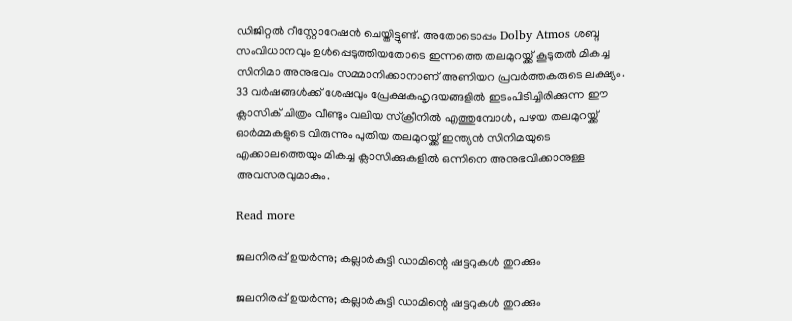ഡിജിറ്റൽ റീസ്റ്റോറേഷൻ ചെയ്തിട്ടുണ്ട്. അതോടൊപ്പം Dolby Atmos ശബ്ദ സംവിധാനവും ഉൾപ്പെടുത്തിയതോടെ ഇന്നത്തെ തലമുറയ്ക്ക് കൂടുതൽ മികച്ച സിനിമാ അനുഭവം സമ്മാനിക്കാനാണ് അണിയറ പ്രവർത്തകരുടെ ലക്ഷ്യം. 33 വർഷങ്ങൾക്ക് ശേഷവും പ്രേക്ഷകഹൃദയങ്ങളിൽ ഇടംപിടിച്ചിരിക്കുന്ന ഈ ക്ലാസിക് ചിത്രം വീണ്ടും വലിയ സ്ക്രീനിൽ എത്തുമ്പോൾ, പഴയ തലമുറയ്ക്ക് ഓർമ്മകളുടെ വിരുന്നും പുതിയ തലമുറയ്ക്ക് ഇന്ത്യൻ സിനിമയുടെ എക്കാലത്തെയും മികച്ച ക്ലാസിക്കുകളിൽ ഒന്നിനെ അനുഭവിക്കാനുള്ള അവസരവുമാകും.

Read more

ജലനിരപ്പ് ഉയർന്നു; കല്ലാർകുട്ടി ഡാമിന്റെ ഷട്ടറുകൾ തുറക്കും

ജലനിരപ്പ് ഉയർന്നു; കല്ലാർകുട്ടി ഡാമിന്റെ ഷട്ടറുകൾ തുറക്കും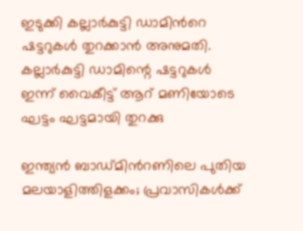ഇടുക്കി കല്ലാർകുട്ടി ഡാമിൻറെ ഷട്ടറുകൾ തുറക്കാൻ അനുമതി. കല്ലാർകുട്ടി ഡാമിന്റെ ഷട്ടറുകൾ ഇന്ന് വൈകീട്ട് ആറ് മണിയോടെ ഘട്ടം ഘട്ടമായി തുറക്കു

ഇന്ത്യൻ ബാഡ്മിന്‍റണിലെ പുതിയ മലയാളിത്തിളക്കം; പ്രവാസികൾക്ക്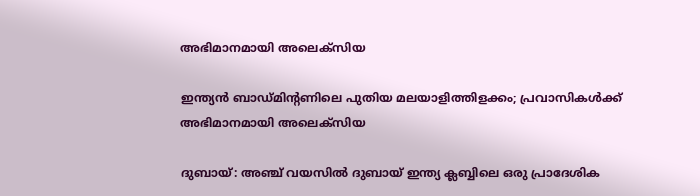അഭിമാനമായി അലെക്സിയ

ഇന്ത്യൻ ബാഡ്മിന്‍റണിലെ പുതിയ മലയാളിത്തിളക്കം; പ്രവാസികൾക്ക് അഭിമാനമായി അലെക്സിയ

ദുബായ്: അഞ്ച് വയസിൽ ദുബായ് ഇന്ത്യ ക്ലബ്ബിലെ ഒരു പ്രാദേശിക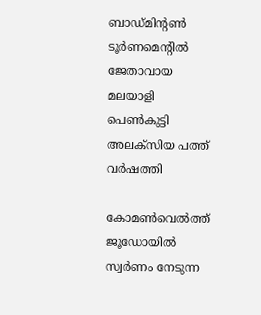ബാഡ്‌മിന്‍റൺ ടൂർണമെന്‍റിൽ ജേതാവായ മലയാളി പെൺകുട്ടി അലക്സിയ പത്ത് വർഷത്തി

കോമൺവെൽത്ത് ജൂഡോയിൽ സ്വർണം നേടുന്ന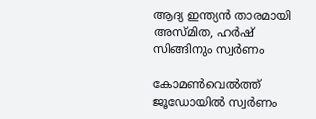ആദ്യ ഇന്ത്യൻ താരമായി അസ്മിത, ഹർഷ് സിങ്ങിനും സ്വർണം

കോമൺവെൽത്ത് ജൂഡോയിൽ സ്വർണം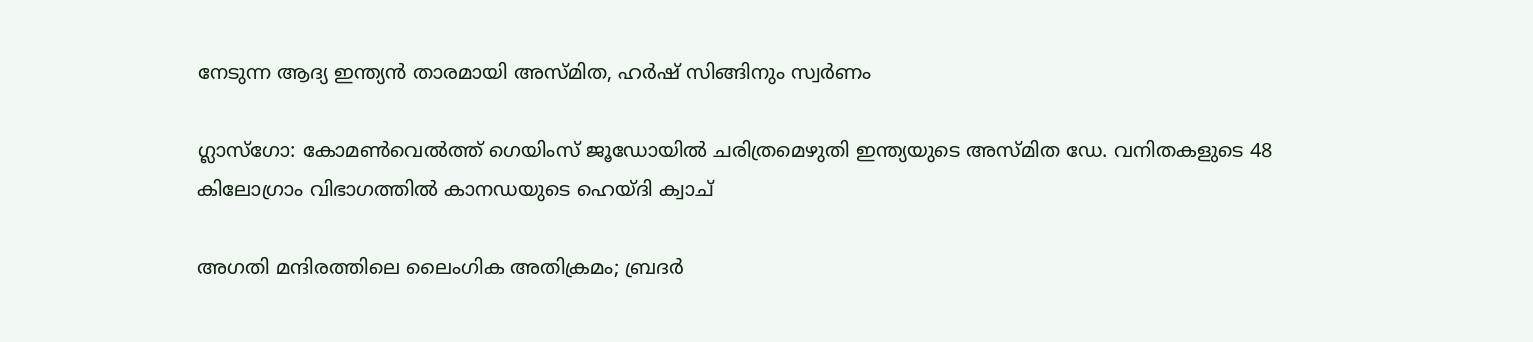നേടുന്ന ആദ്യ ഇന്ത്യൻ താരമായി അസ്മിത, ഹർഷ് സിങ്ങിനും സ്വർണം

ഗ്ലാസ്‌ഗോ: കോമൺവെൽത്ത് ഗെയിംസ് ജൂഡോയിൽ ചരിത്രമെഴുതി ഇന്ത്യയുടെ അസ്മിത ഡേ. വനിതകളുടെ 48 കിലോഗ്രാം വിഭാഗത്തിൽ കാനഡയുടെ ഹെയ്ദി ക്വാച്

അഗതി മന്ദിരത്തിലെ ലൈംഗിക അതിക്രമം; ബ്രദർ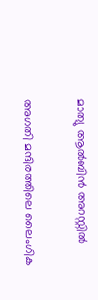മാത്യു ആൽബിൻ അറസ്റ്റിൽ

അഗതി മന്ദിരത്തിലെ ലൈംഗിക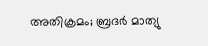അതിക്രമം; ബ്രദർ മാത്യു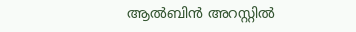ആൽബിൻ അറസ്റ്റിൽ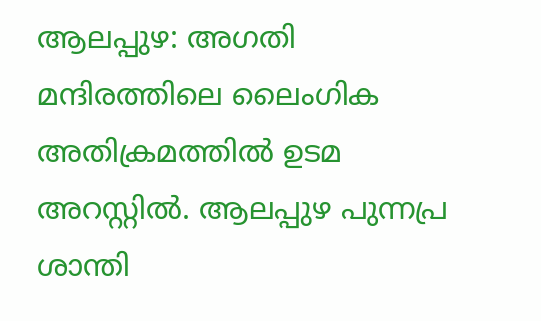ആലപ്പുഴ: അഗതി മന്ദിരത്തിലെ ലൈംഗിക അതിക്രമത്തിൽ ഉടമ അറസ്റ്റിൽ. ആലപ്പുഴ പുന്നപ്ര ശാന്തി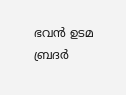ഭവൻ ഉടമ ബ്രദർ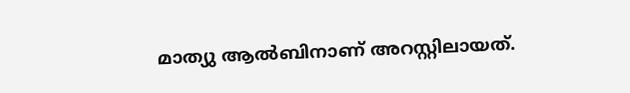മാത്യു ആൽബിനാണ് അറസ്റ്റിലായത്.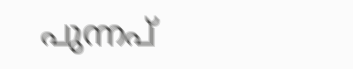പുന്നപ്